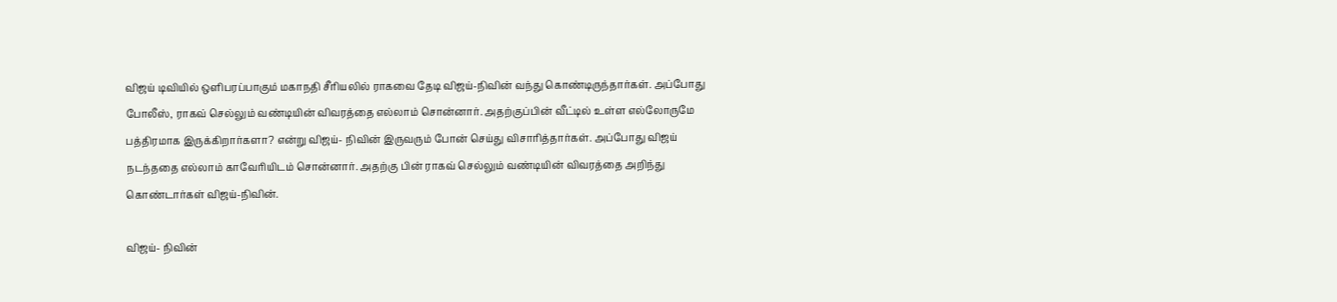விஜய் டிவியில் ஒளிபரப்பாகும் மகாநதி சீரியலில் ராகவை தேடி விஜய்-நிவின் வந்து கொண்டிருந்தார்கள். அப்போது போலீஸ், ராகவ் செல்லும் வண்டியின் விவரத்தை எல்லாம் சொன்னார். அதற்குப்பின் வீட்டில் உள்ள எல்லோருமே பத்திரமாக இருக்கிறார்களா? என்று விஜய்- நிவின் இருவரும் போன் செய்து விசாரித்தார்கள். அப்போது விஜய் நடந்ததை எல்லாம் காவேரியிடம் சொன்னார். அதற்கு பின் ராகவ் செல்லும் வண்டியின் விவரத்தை அறிந்து கொண்டார்கள் விஜய்-நிவின்.

விஜய்- நிவின்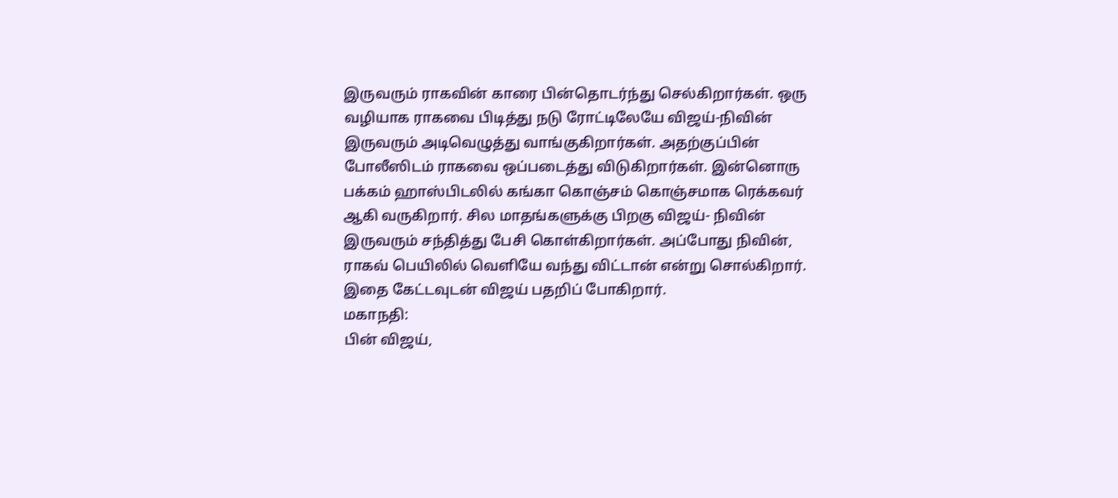இருவரும் ராகவின் காரை பின்தொடர்ந்து செல்கிறார்கள். ஒரு வழியாக ராகவை பிடித்து நடு ரோட்டிலேயே விஜய்-நிவின் இருவரும் அடிவெழுத்து வாங்குகிறார்கள். அதற்குப்பின் போலீஸிடம் ராகவை ஒப்படைத்து விடுகிறார்கள். இன்னொரு பக்கம் ஹாஸ்பிடலில் கங்கா கொஞ்சம் கொஞ்சமாக ரெக்கவர் ஆகி வருகிறார். சில மாதங்களுக்கு பிறகு விஜய்- நிவின் இருவரும் சந்தித்து பேசி கொள்கிறார்கள். அப்போது நிவின், ராகவ் பெயிலில் வெளியே வந்து விட்டான் என்று சொல்கிறார். இதை கேட்டவுடன் விஜய் பதறிப் போகிறார்.
மகாநதி:
பின் விஜய்,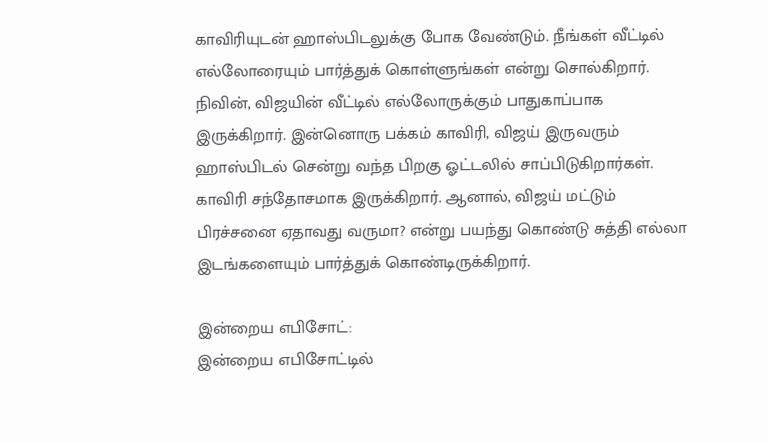காவிரியுடன் ஹாஸ்பிடலுக்கு போக வேண்டும். நீங்கள் வீட்டில் எல்லோரையும் பார்த்துக் கொள்ளுங்கள் என்று சொல்கிறார். நிவின், விஜயின் வீட்டில் எல்லோருக்கும் பாதுகாப்பாக இருக்கிறார். இன்னொரு பக்கம் காவிரி, விஜய் இருவரும் ஹாஸ்பிடல் சென்று வந்த பிறகு ஓட்டலில் சாப்பிடுகிறார்கள். காவிரி சந்தோசமாக இருக்கிறார். ஆனால், விஜய் மட்டும் பிரச்சனை ஏதாவது வருமா? என்று பயந்து கொண்டு சுத்தி எல்லா இடங்களையும் பார்த்துக் கொண்டிருக்கிறார்.

இன்றைய எபிசோட்:
இன்றைய எபிசோட்டில்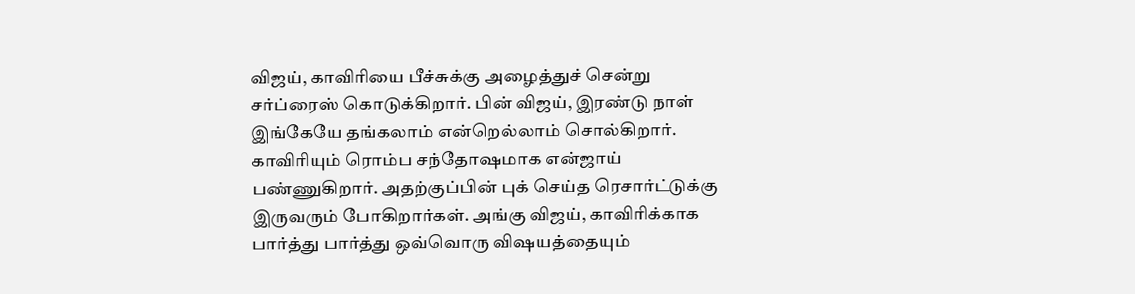விஜய், காவிரியை பீச்சுக்கு அழைத்துச் சென்று சர்ப்ரைஸ் கொடுக்கிறார். பின் விஜய், இரண்டு நாள் இங்கேயே தங்கலாம் என்றெல்லாம் சொல்கிறார். காவிரியும் ரொம்ப சந்தோஷமாக என்ஜாய் பண்ணுகிறார். அதற்குப்பின் புக் செய்த ரெசார்ட்டுக்கு இருவரும் போகிறார்கள். அங்கு விஜய், காவிரிக்காக பார்த்து பார்த்து ஒவ்வொரு விஷயத்தையும்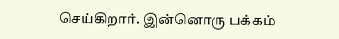செய்கிறார். இன்னொரு பக்கம்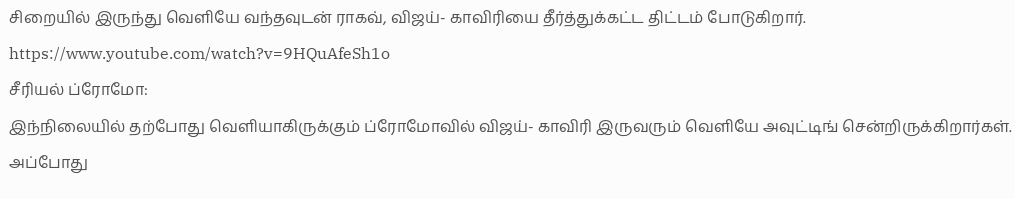சிறையில் இருந்து வெளியே வந்தவுடன் ராகவ், விஜய்- காவிரியை தீர்த்துக்கட்ட திட்டம் போடுகிறார்.
https://www.youtube.com/watch?v=9HQuAfeSh1o
சீரியல் ப்ரோமோ:
இந்நிலையில் தற்போது வெளியாகிருக்கும் ப்ரோமோவில் விஜய்- காவிரி இருவரும் வெளியே அவுட்டிங் சென்றிருக்கிறார்கள். அப்போது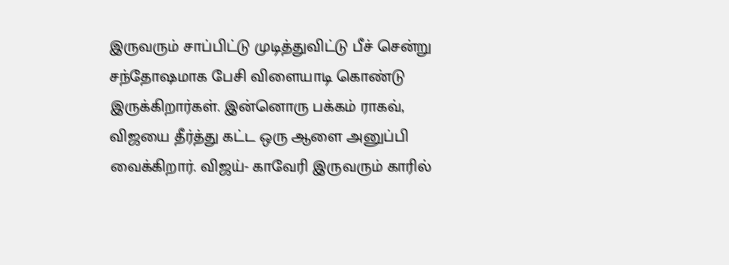இருவரும் சாப்பிட்டு முடித்துவிட்டு பீச் சென்று சந்தோஷமாக பேசி விளையாடி கொண்டு இருக்கிறார்கள். இன்னொரு பக்கம் ராகவ், விஜயை தீர்த்து கட்ட ஒரு ஆளை அனுப்பி வைக்கிறார். விஜய்- காவேரி இருவரும் காரில்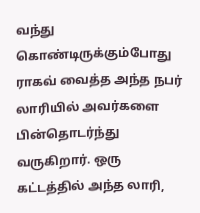வந்து கொண்டிருக்கும்போது ராகவ் வைத்த அந்த நபர் லாரியில் அவர்களை பின்தொடர்ந்து வருகிறார். ஒரு கட்டத்தில் அந்த லாரி,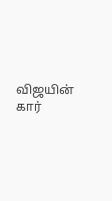விஜயின் கார்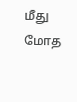மீது மோத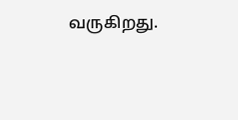வருகிறது.